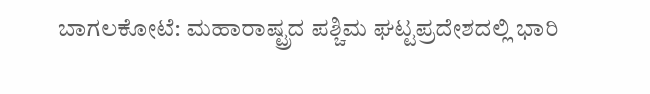ಬಾಗಲಕೋಟೆ: ಮಹಾರಾಷ್ಟ್ರದ ಪಶ್ಚಿಮ ಘಟ್ಟಪ್ರದೇಶದಲ್ಲಿ ಭಾರಿ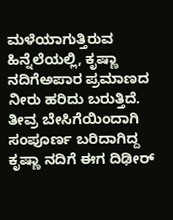ಮಳೆಯಾಗುತ್ತಿರುವ ಹಿನ್ನೆಲೆಯಲ್ಲಿ, ಕೃಷ್ಣಾ ನದಿಗೆಅಪಾರ ಪ್ರಮಾಣದ ನೀರು ಹರಿದು ಬರುತ್ತಿದೆ. ತೀವ್ರ ಬೇಸಿಗೆಯಿಂದಾಗಿ ಸಂಪೂರ್ಣ ಬರಿದಾಗಿದ್ದ ಕೃಷ್ಣಾ ನದಿಗೆ ಈಗ ದಿಢೀರ್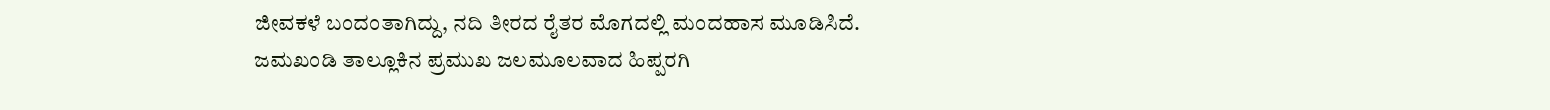ಜೀವಕಳೆ ಬಂದಂತಾಗಿದ್ದು, ನದಿ ತೀರದ ರೈತರ ಮೊಗದಲ್ಲಿ ಮಂದಹಾಸ ಮೂಡಿಸಿದೆ.
ಜಮಖಂಡಿ ತಾಲ್ಲೂಕಿನ ಪ್ರಮುಖ ಜಲಮೂಲವಾದ ಹಿಪ್ಪರಗಿ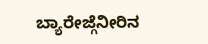ಬ್ಯಾರೇಜ್ಗೆನೀರಿನ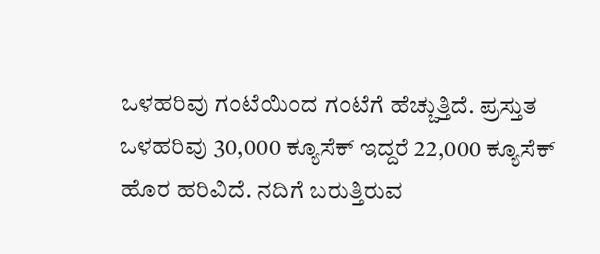ಒಳಹರಿವು ಗಂಟೆಯಿಂದ ಗಂಟೆಗೆ ಹೆಚ್ಚುತ್ತಿದೆ. ಪ್ರಸ್ತುತ ಒಳಹರಿವು 30,000 ಕ್ಯೂಸೆಕ್ ಇದ್ದರೆ 22,000 ಕ್ಯೂಸೆಕ್ ಹೊರ ಹರಿವಿದೆ. ನದಿಗೆ ಬರುತ್ತಿರುವ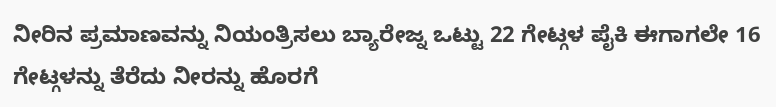ನೀರಿನ ಪ್ರಮಾಣವನ್ನು ನಿಯಂತ್ರಿಸಲು ಬ್ಯಾರೇಜ್ನ ಒಟ್ಟು 22 ಗೇಟ್ಗಳ ಪೈಕಿ ಈಗಾಗಲೇ 16 ಗೇಟ್ಗಳನ್ನು ತೆರೆದು ನೀರನ್ನು ಹೊರಗೆ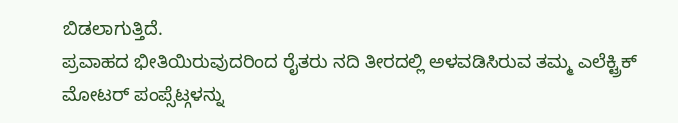ಬಿಡಲಾಗುತ್ತಿದೆ.
ಪ್ರವಾಹದ ಭೀತಿಯಿರುವುದರಿಂದ ರೈತರು ನದಿ ತೀರದಲ್ಲಿ ಅಳವಡಿಸಿರುವ ತಮ್ಮ ಎಲೆಕ್ಟ್ರಿಕ್ ಮೋಟರ್ ಪಂಪ್ಸೆಟ್ಗಳನ್ನು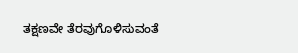ತಕ್ಷಣವೇ ತೆರವುಗೊಳಿಸುವಂತೆ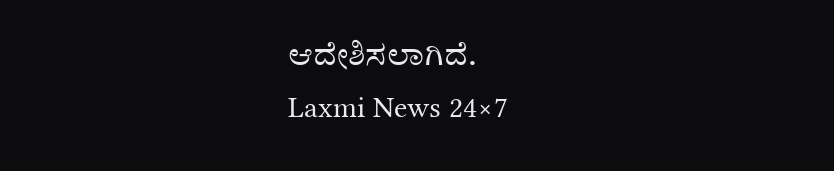ಆದೇಶಿಸಲಾಗಿದೆ.
Laxmi News 24×7